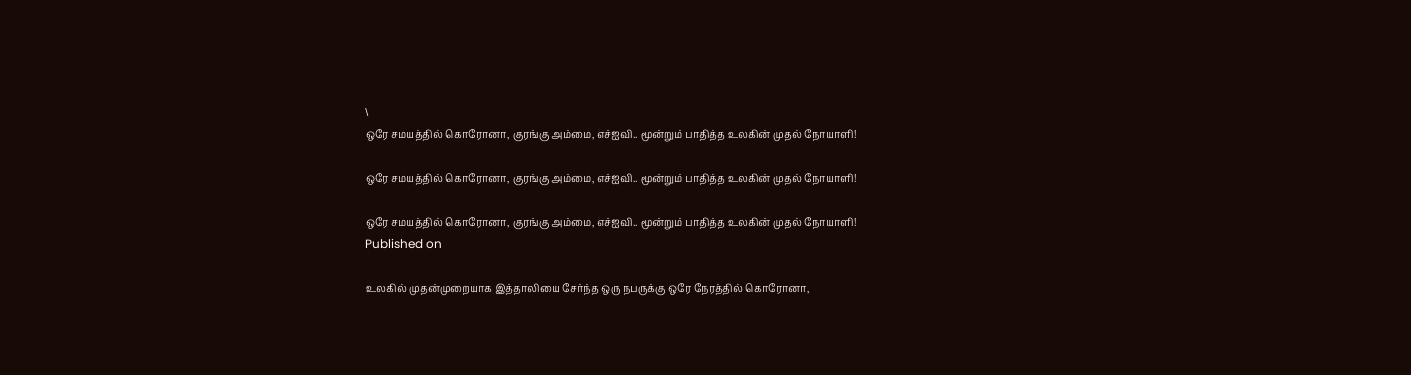\
ஒரே சமயத்தில் கொரோனா, குரங்கு அம்மை, எச்ஐவி.. மூன்றும் பாதித்த உலகின் முதல் நோயாளி!

ஒரே சமயத்தில் கொரோனா, குரங்கு அம்மை, எச்ஐவி.. மூன்றும் பாதித்த உலகின் முதல் நோயாளி!

ஒரே சமயத்தில் கொரோனா, குரங்கு அம்மை, எச்ஐவி.. மூன்றும் பாதித்த உலகின் முதல் நோயாளி!
Published on

உலகில் முதன்முறையாக இத்தாலியை சேர்ந்த ஒரு நபருக்கு ஒரே நேரத்தில் கொரோனா,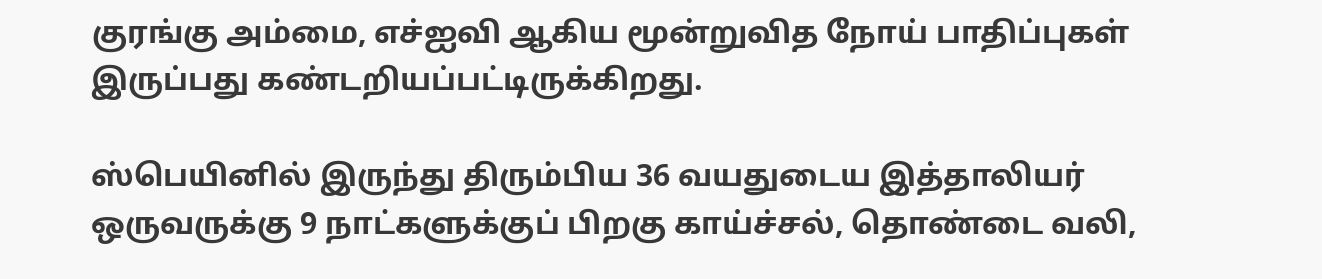குரங்கு அம்மை, எச்ஐவி ஆகிய மூன்றுவித நோய் பாதிப்புகள் இருப்பது கண்டறியப்பட்டிருக்கிறது.

ஸ்பெயினில் இருந்து திரும்பிய 36 வயதுடைய இத்தாலியர் ஒருவருக்கு 9 நாட்களுக்குப் பிறகு காய்ச்சல், தொண்டை வலி,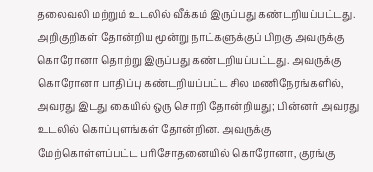தலைவலி மற்றும் உடலில் வீக்கம் இருப்பது கண்டறியப்பட்டது. அறிகுறிகள் தோன்றிய மூன்று நாட்களுக்குப் பிறகு அவருக்கு கொரோனா தொற்று இருப்பது கண்டறியப்பட்டது. அவருக்கு கொரோனா பாதிப்பு கண்டறியப்பட்ட சில மணிநேரங்களில், அவரது இடது கையில் ஒரு சொறி தோன்றியது; பின்னர் அவரது உடலில் கொப்புளங்கள் தோன்றின. அவருக்கு மேற்கொள்ளப்பட்ட பரிசோதனையில் கொரோனா, குரங்கு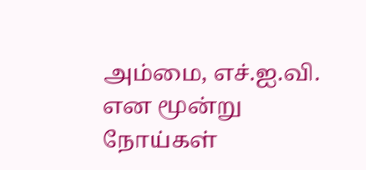அம்மை, எச்.ஐ.வி. என மூன்று நோய்கள்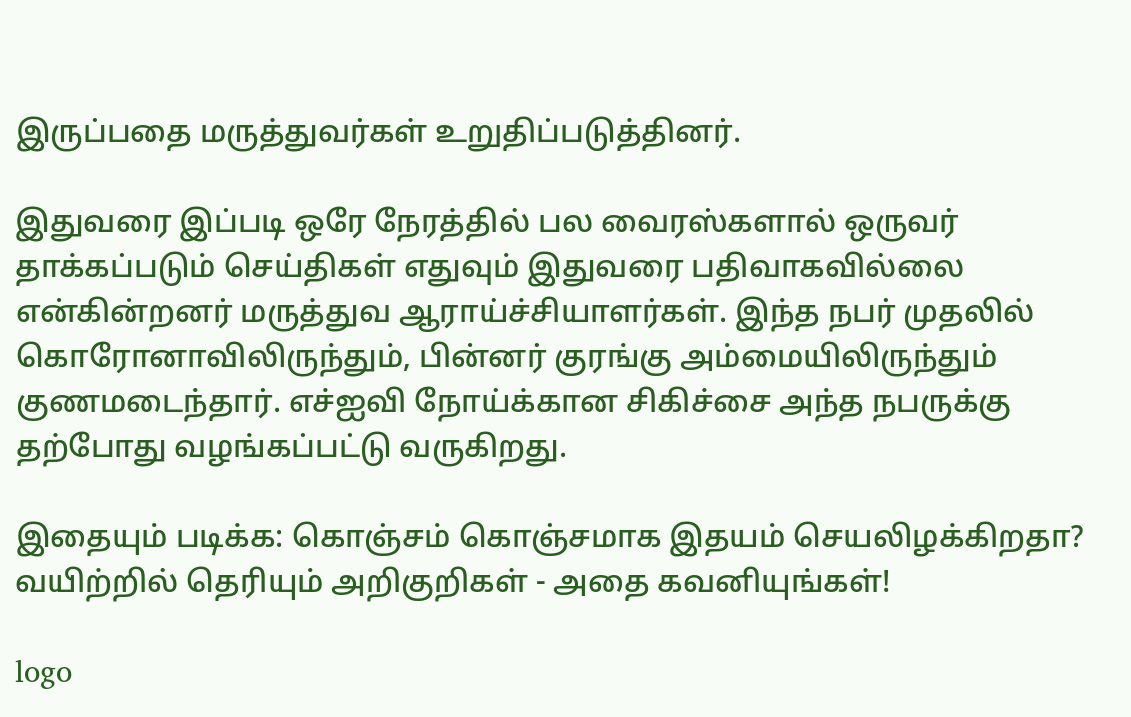இருப்பதை மருத்துவர்கள் உறுதிப்படுத்தினர்.

இதுவரை இப்படி ஒரே நேரத்தில் பல வைரஸ்களால் ஒருவர் தாக்கப்படும் செய்திகள் எதுவும் இதுவரை பதிவாகவில்லை என்கின்றனர் மருத்துவ ஆராய்ச்சியாளர்கள். இந்த நபர் முதலில் கொரோனாவிலிருந்தும், பின்னர் குரங்கு அம்மையிலிருந்தும் குணமடைந்தார். எச்ஐவி நோய்க்கான சிகிச்சை அந்த நபருக்கு தற்போது வழங்கப்பட்டு வருகிறது.

இதையும் படிக்க: கொஞ்சம் கொஞ்சமாக இதயம் செயலிழக்கிறதா? வயிற்றில் தெரியும் அறிகுறிகள் - அதை கவனியுங்கள்!

logo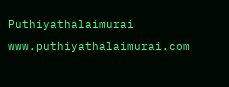Puthiyathalaimurai
www.puthiyathalaimurai.com